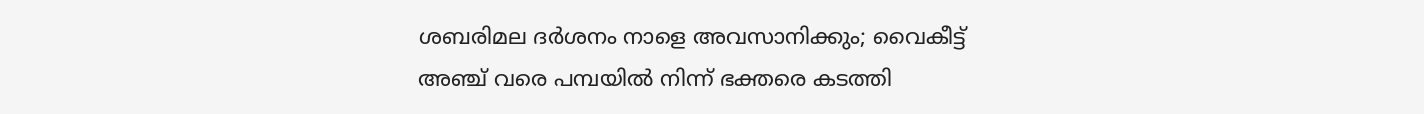ശബരിമല ദര്‍ശനം നാളെ അവസാനിക്കും; വൈകീട്ട് അഞ്ച് വരെ പമ്പയില്‍ നിന്ന് ഭക്തരെ കടത്തി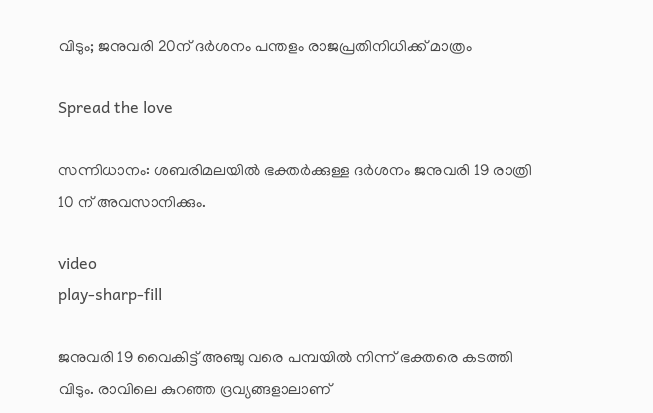വിടും; ജനുവരി 20ന് ദര്‍ശനം പന്തളം രാജപ്രതിനിധിക്ക് മാത്രം

Spread the love

സന്നിധാനം: ശബരിമലയില്‍ ഭക്തര്‍ക്കുള്ള ദര്‍ശനം ജനുവരി 19 രാത്രി 10 ന് അവസാനിക്കും.

video
play-sharp-fill

ജനുവരി 19 വൈകിട്ട് അഞ്ചു വരെ പമ്പയില്‍ നിന്ന് ഭക്തരെ കടത്തി വിടും. രാവിലെ കുറഞ്ഞ ദ്രവ്യങ്ങളാലാണ്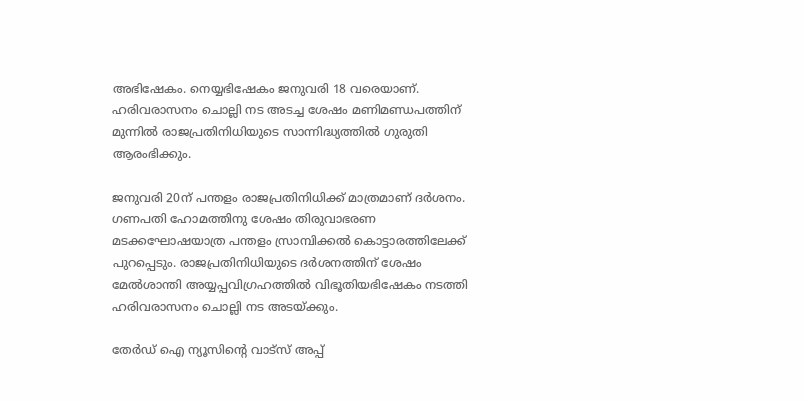അഭിഷേകം. നെയ്യഭിഷേകം ജനുവരി 18 വരെയാണ്. ഹരിവരാസനം ചൊല്ലി നട അടച്ച ശേഷം മണിമണ്ഡപത്തിന് മുന്നില്‍ രാജപ്രതിനിധിയുടെ സാന്നിദ്ധ്യത്തില്‍ ഗുരുതി ആരംഭിക്കും.

ജനുവരി 20ന് പന്തളം രാജപ്രതിനിധിക്ക് മാത്രമാണ് ദര്‍ശനം. ഗണപതി ഹോമത്തിനു ശേഷം തിരുവാഭരണ മടക്കഘോഷയാത്ര പന്തളം സ്രാമ്പിക്കല്‍ കൊട്ടാരത്തിലേക്ക് പുറപ്പെടും. രാജപ്രതിനിധിയുടെ ദര്‍ശനത്തിന് ശേഷം മേല്‍ശാന്തി അയ്യപ്പവിഗ്രഹത്തില്‍ വിഭൂതിയഭിഷേകം നടത്തി ഹരിവരാസനം ചൊല്ലി നട അടയ്ക്കും.

തേർഡ് ഐ ന്യൂസിന്റെ വാട്സ് അപ്പ്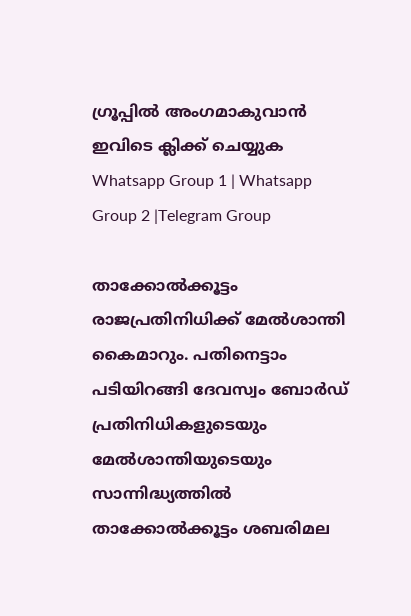ഗ്രൂപ്പിൽ അംഗമാകുവാൻ ഇവിടെ ക്ലിക്ക് ചെയ്യുക
Whatsapp Group 1 | Whatsapp Group 2 |Telegram Group

താക്കോല്‍ക്കൂട്ടം രാജപ്രതിനിധിക്ക് മേല്‍ശാന്തി കൈമാറും. പതിനെട്ടാം പടിയിറങ്ങി ദേവസ്വം ബോര്‍ഡ് പ്രതിനിധികളുടെയും മേല്‍ശാന്തിയുടെയും സാന്നിദ്ധ്യത്തില്‍ താക്കോല്‍ക്കൂട്ടം ശബരിമല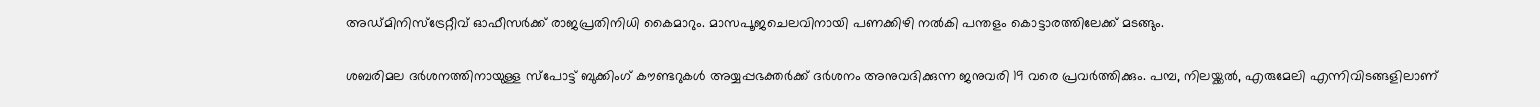അഡ്മിനിസ്‌ട്രേറ്റീവ് ഓഫീസര്‍ക്ക് രാജപ്രതിനിധി കൈമാറും. മാസപൂജചെലവിനായി പണക്കിഴി നല്‍കി പന്തളം കൊട്ടാരത്തിലേക്ക് മടങ്ങും.

ശബരിമല ദര്‍ശനത്തിനായുള്ള സ്പോട്ട് ബുക്കിംഗ് കൗണ്ടറുകള്‍ അയ്യപ്പഭക്തര്‍ക്ക് ദര്‍ശനം അനുവദിക്കുന്ന ജനുവരി 19 വരെ പ്രവര്‍ത്തിക്കും. പമ്പ, നിലയ്ക്കല്‍, എരുമേലി എന്നിവിടങ്ങളിലാണ്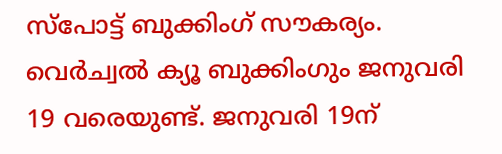സ്പോട്ട് ബുക്കിംഗ് സൗകര്യം. വെര്‍ച്വല്‍ ക്യൂ ബുക്കിംഗും ജനുവരി 19 വരെയുണ്ട്. ജനുവരി 19ന്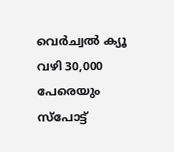വെര്‍ച്വല്‍ ക്യൂ വഴി 30,000 പേരെയും സ്പോട്ട്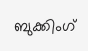ബുക്കിംഗ്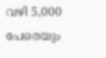വഴി 5,000 പേരെയും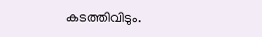കടത്തിവിടും.